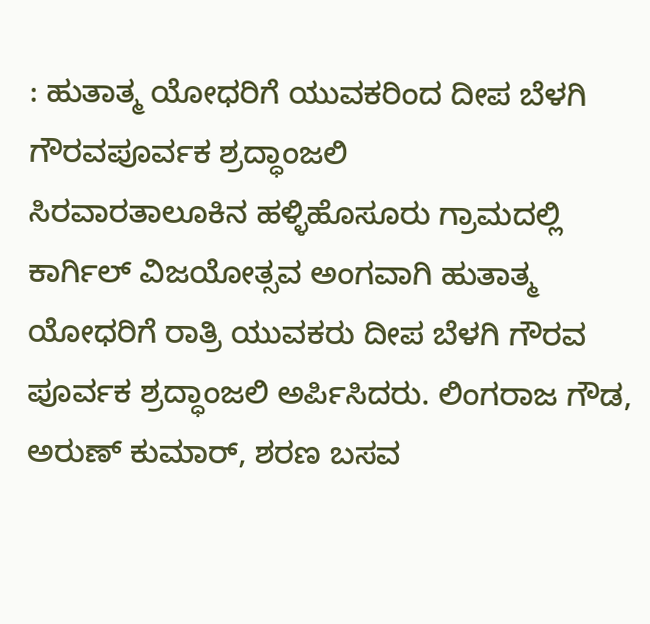: ಹುತಾತ್ಮ ಯೋಧರಿಗೆ ಯುವಕರಿಂದ ದೀಪ ಬೆಳಗಿ ಗೌರವಪೂರ್ವಕ ಶ್ರದ್ಧಾಂಜಲಿ
ಸಿರವಾರತಾಲೂಕಿನ ಹಳ್ಳಿಹೊಸೂರು ಗ್ರಾಮದಲ್ಲಿ ಕಾರ್ಗಿಲ್ ವಿಜಯೋತ್ಸವ ಅಂಗವಾಗಿ ಹುತಾತ್ಮ ಯೋಧರಿಗೆ ರಾತ್ರಿ ಯುವಕರು ದೀಪ ಬೆಳಗಿ ಗೌರವ ಪೂರ್ವಕ ಶ್ರದ್ಧಾಂಜಲಿ ಅರ್ಪಿಸಿದರು. ಲಿಂಗರಾಜ ಗೌಡ, ಅರುಣ್ ಕುಮಾರ್, ಶರಣ ಬಸವ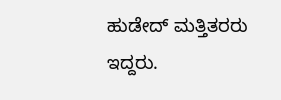ಹುಡೇದ್ ಮತ್ತಿತರರು ಇದ್ದರು.